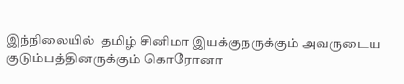இந்நிலையில்  தமிழ் சினிமா இயக்குநருக்கும் அவருடைய குடும்பத்தினருக்கும் கொரோனா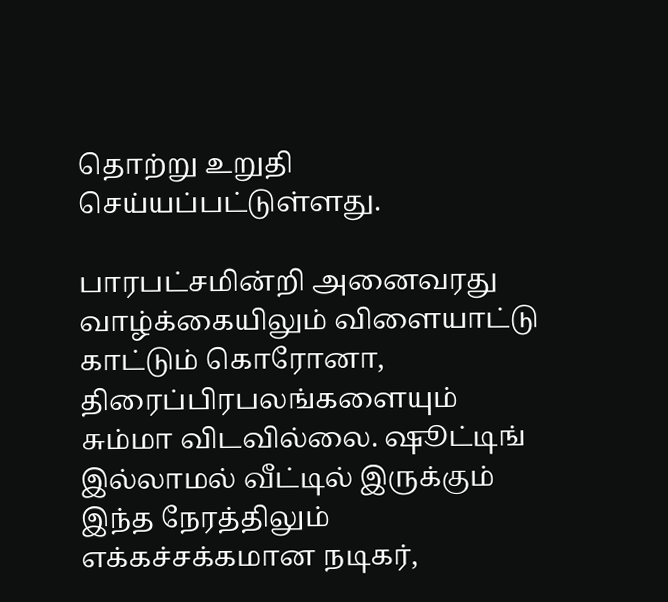தொற்று உறுதி செய்யப்பட்டுள்ளது.

பாரபட்சமின்றி அனைவரது வாழ்க்கையிலும் விளையாட்டு காட்டும் கொரோனா, திரைப்பிரபலங்களையும் சும்மா விடவில்லை. ஷூட்டிங் இல்லாமல் வீட்டில் இருக்கும் இந்த நேரத்திலும் எக்கச்சக்கமான நடிகர்,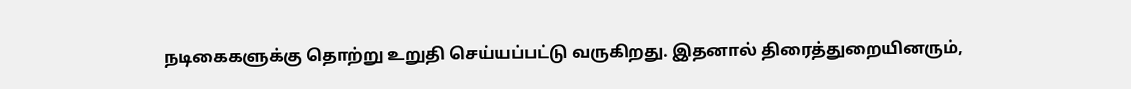நடிகைகளுக்கு தொற்று உறுதி செய்யப்பட்டு வருகிறது. இதனால் திரைத்துறையினரும்,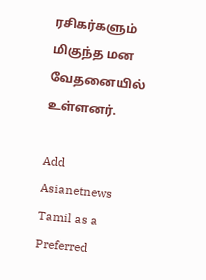ரசிகர்களும் மிகுந்த மன வேதனையில் உள்ளனர்.

Add Asianetnews Tamil as a Preferred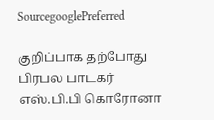SourcegooglePreferred

குறிப்பாக தற்போது பிரபல பாடகர் எஸ்.பி.பி கொரோனா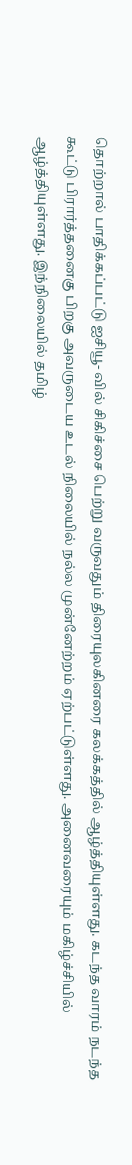தொற்றால் பாதிக்கப்பட்டு ஐசியூ- வில் சிகிச்சை பெற்று வருவதும் திரையுலகினரை கலக்கத்தில் ஆழ்த்தியுள்ளது. கடந்த வாரம் நடந்த கூட்டு பிரார்த்தனைகு பிறகு அவருடைய உடல் நிலையில் நல்ல முன்னேற்றம் ஏற்பட்டுள்ளது. அனைவரையும் மகிழ்ச்சியில் ஆழ்த்தியுள்ளது. இந்நிலையில் தமிழ்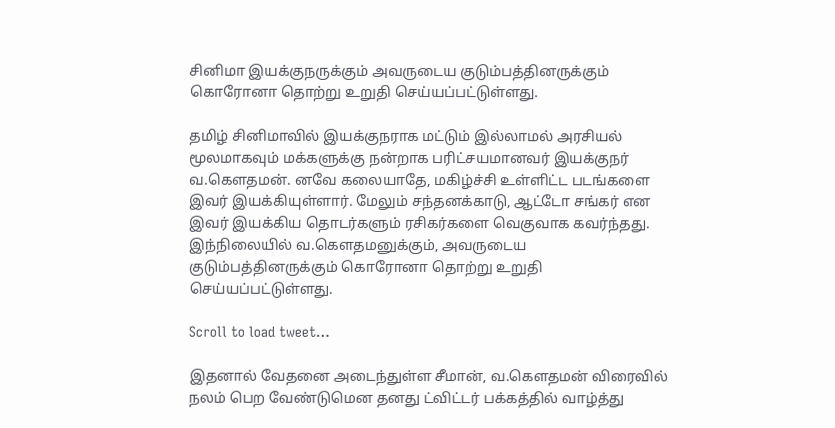சினிமா இயக்குநருக்கும் அவருடைய குடும்பத்தினருக்கும் கொரோனா தொற்று உறுதி செய்யப்பட்டுள்ளது.

தமிழ் சினிமாவில் இயக்குநராக மட்டும் இல்லாமல் அரசியல் மூலமாகவும் மக்களுக்கு நன்றாக பரிட்சயமானவர் இயக்குநர் வ.கெளதமன். னவே கலையாதே, மகிழ்ச்சி உள்ளிட்ட படங்களை இவர் இயக்கியுள்ளார். மேலும் சந்தனக்காடு, ஆட்டோ சங்கர் என இவர் இயக்கிய தொடர்களும் ரசிகர்களை வெகுவாக கவர்ந்தது. இந்நிலையில் வ.கெளதமனுக்கும், அவருடைய குடும்பத்தினருக்கும் கொரோனா தொற்று உறுதி செய்யப்பட்டுள்ளது.

Scroll to load tweet…

இதனால் வேதனை அடைந்துள்ள சீமான், வ.கெளதமன் விரைவில் நலம் பெற வேண்டுமென தனது ட்விட்டர் பக்கத்தில் வாழ்த்து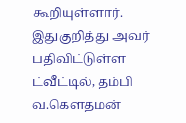கூறியுள்ளார். இதுகுறித்து அவர் பதிவிட்டுள்ள ட்வீட்டில், தம்பி வ.கௌதமன்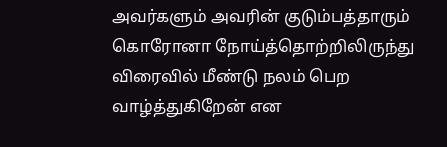அவர்களும் அவரின் குடும்பத்தாரும் கொரோனா நோய்த்தொற்றிலிருந்து விரைவில் மீண்டு நலம் பெற வாழ்த்துகிறேன் என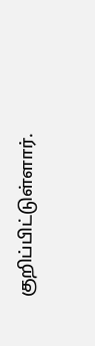குறிப்பிட்டுள்ளார்.